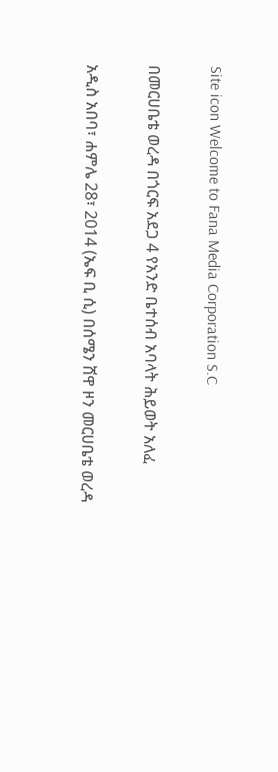Site icon Welcome to Fana Media Corporation S.C

በመርሀቤቴ ወረዳ በጎርፍ አደጋ 4 የአንድ ቤተሰብ አባላት ሕይወት አለፈ

አዲስ አበባ፣ ሐምሌ 28፣ 2014 (ኤፍ ቢ ሲ) በሰሜን ሸዋ ዞን መርሀቤቴ ወረዳ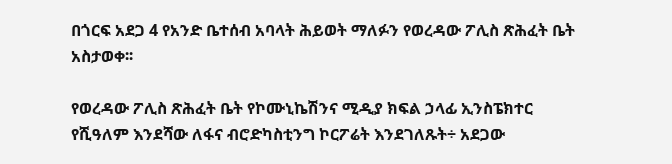በጎርፍ አደጋ 4 የአንድ ቤተሰብ አባላት ሕይወት ማለፉን የወረዳው ፖሊስ ጽሕፈት ቤት አስታወቀ፡፡

የወረዳው ፖሊስ ጽሕፈት ቤት የኮሙኒኬሽንና ሚዲያ ክፍል ኃላፊ ኢንስፔክተር የሺዓለም እንደሻው ለፋና ብሮድካስቲንግ ኮርፖሬት እንደገለጹት÷ አደጋው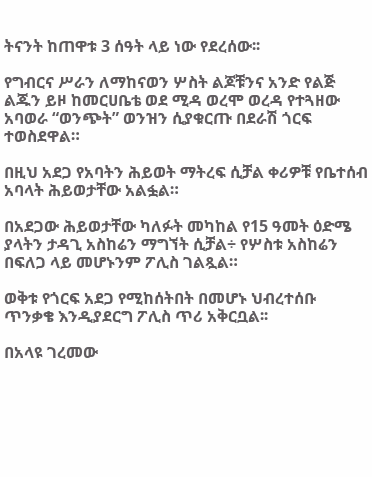ትናንት ከጠዋቱ 3 ሰዓት ላይ ነው የደረሰው፡፡

የግብርና ሥራን ለማከናወን ሦስት ልጆቹንና አንድ የልጅ ልጁን ይዞ ከመርሀቤቴ ወደ ሚዳ ወረሞ ወረዳ የተጓዘው አባወራ “ወንጭት” ወንዝን ሲያቁርጡ በደራሽ ጎርፍ ተወስደዋል።

በዚህ አደጋ የአባትን ሕይወት ማትረፍ ሲቻል ቀሪዎቹ የቤተሰብ አባላት ሕይወታቸው አልፏል።

በአደጋው ሕይወታቸው ካለፉት መካከል የ15 ዓመት ዕድሜ ያላትን ታዳጊ አስከሬን ማግኘት ሲቻል÷ የሦስቱ አስከሬን በፍለጋ ላይ መሆኑንም ፖሊስ ገልጿል።

ወቅቱ የጎርፍ አደጋ የሚከሰትበት በመሆኑ ህብረተሰቡ ጥንቃቄ እንዲያደርግ ፖሊስ ጥሪ አቅርቧል፡፡

በአላዩ ገረመው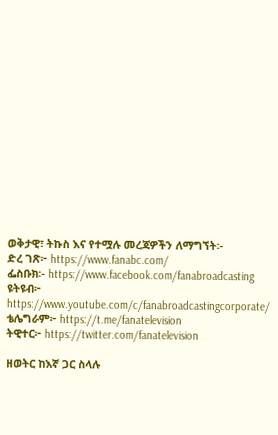ወቅታዊ፣ ትኩስ እና የተሟሉ መረጃዎችን ለማግኘት፡-
ድረ ገጽ፦ https://www.fanabc.com/
ፌስቡክ፡- https://www.facebook.com/fanabroadcasting
ዩትዩብ፦ https://www.youtube.com/c/fanabroadcastingcorporate/
ቴሌግራም፦ https://t.me/fanatelevision
ትዊተር፦ https://twitter.com/fanatelevision

ዘወትር ከእኛ ጋር ስላሉ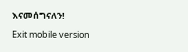እናመሰግናለን!

Exit mobile version